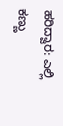ಹರಿದ್ವಾರ: ಎಲ್ಲಿ ಕಣ್ಣು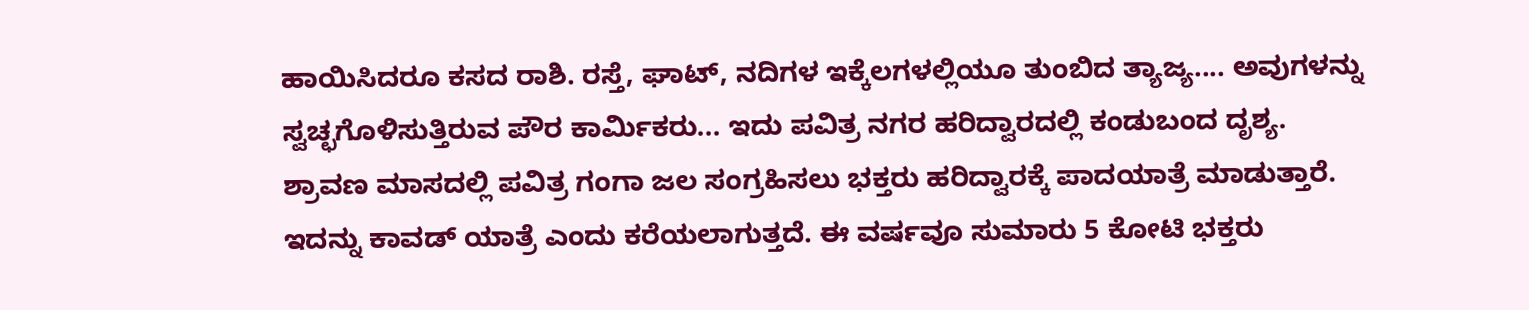ಹಾಯಿಸಿದರೂ ಕಸದ ರಾಶಿ. ರಸ್ತೆ, ಘಾಟ್, ನದಿಗಳ ಇಕ್ಕೆಲಗಳಲ್ಲಿಯೂ ತುಂಬಿದ ತ್ಯಾಜ್ಯ.... ಅವುಗಳನ್ನು ಸ್ವಚ್ಛಗೊಳಿಸುತ್ತಿರುವ ಪೌರ ಕಾರ್ಮಿಕರು... ಇದು ಪವಿತ್ರ ನಗರ ಹರಿದ್ವಾರದಲ್ಲಿ ಕಂಡುಬಂದ ದೃಶ್ಯ.
ಶ್ರಾವಣ ಮಾಸದಲ್ಲಿ ಪವಿತ್ರ ಗಂಗಾ ಜಲ ಸಂಗ್ರಹಿಸಲು ಭಕ್ತರು ಹರಿದ್ವಾರಕ್ಕೆ ಪಾದಯಾತ್ರೆ ಮಾಡುತ್ತಾರೆ.
ಇದನ್ನು ಕಾವಡ್ ಯಾತ್ರೆ ಎಂದು ಕರೆಯಲಾಗುತ್ತದೆ. ಈ ವರ್ಷವೂ ಸುಮಾರು 5 ಕೋಟಿ ಭಕ್ತರು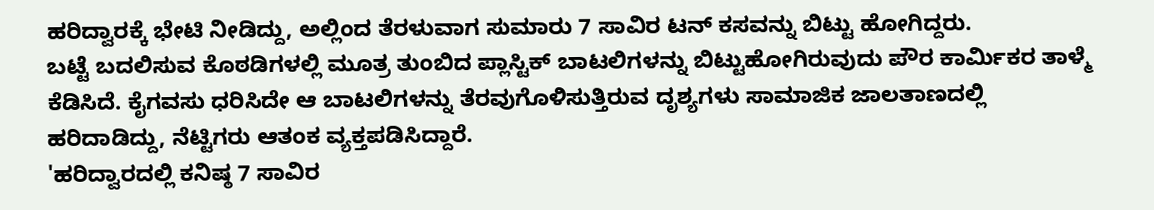ಹರಿದ್ವಾರಕ್ಕೆ ಭೇಟಿ ನೀಡಿದ್ದು, ಅಲ್ಲಿಂದ ತೆರಳುವಾಗ ಸುಮಾರು 7 ಸಾವಿರ ಟನ್ ಕಸವನ್ನು ಬಿಟ್ಟು ಹೋಗಿದ್ದರು.
ಬಟ್ಟೆ ಬದಲಿಸುವ ಕೊಠಡಿಗಳಲ್ಲಿ ಮೂತ್ರ ತುಂಬಿದ ಪ್ಲಾಸ್ಟಿಕ್ ಬಾಟಲಿಗಳನ್ನು ಬಿಟ್ಟುಹೋಗಿರುವುದು ಪೌರ ಕಾರ್ಮಿಕರ ತಾಳ್ಮೆ ಕೆಡಿಸಿದೆ. ಕೈಗವಸು ಧರಿಸಿದೇ ಆ ಬಾಟಲಿಗಳನ್ನು ತೆರವುಗೊಳಿಸುತ್ತಿರುವ ದೃಶ್ಯಗಳು ಸಾಮಾಜಿಕ ಜಾಲತಾಣದಲ್ಲಿ ಹರಿದಾಡಿದ್ದು, ನೆಟ್ಟಿಗರು ಆತಂಕ ವ್ಯಕ್ತಪಡಿಸಿದ್ದಾರೆ.
'ಹರಿದ್ವಾರದಲ್ಲಿ ಕನಿಷ್ಠ 7 ಸಾವಿರ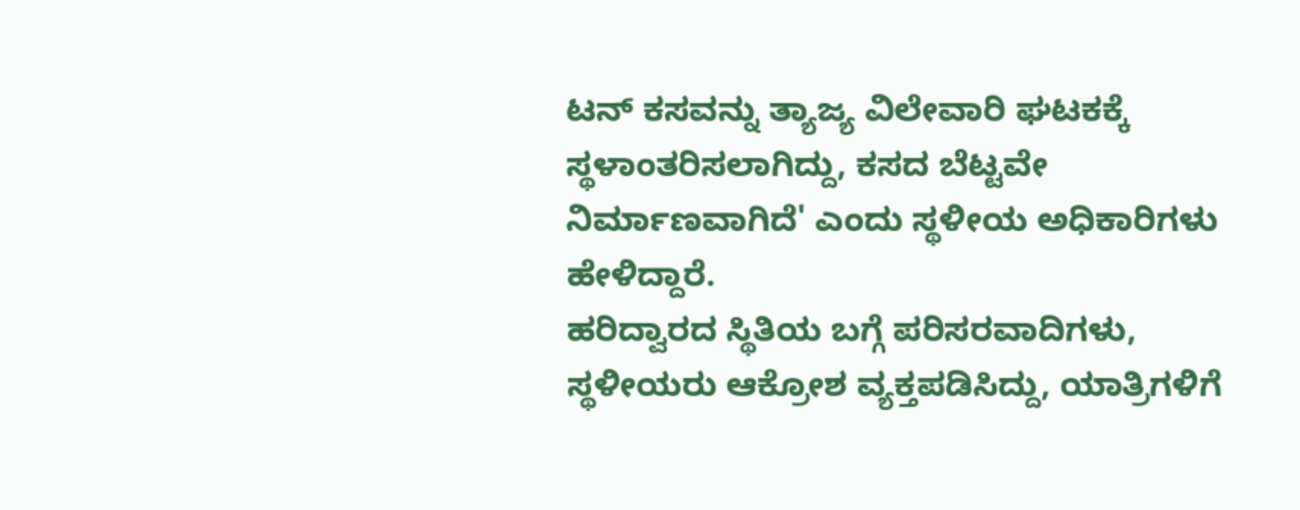ಟನ್ ಕಸವನ್ನು ತ್ಯಾಜ್ಯ ವಿಲೇವಾರಿ ಘಟಕಕ್ಕೆ ಸ್ಥಳಾಂತರಿಸಲಾಗಿದ್ದು, ಕಸದ ಬೆಟ್ಟವೇ ನಿರ್ಮಾಣವಾಗಿದೆ' ಎಂದು ಸ್ಥಳೀಯ ಅಧಿಕಾರಿಗಳು ಹೇಳಿದ್ದಾರೆ.
ಹರಿದ್ವಾರದ ಸ್ಥಿತಿಯ ಬಗ್ಗೆ ಪರಿಸರವಾದಿಗಳು, ಸ್ಥಳೀಯರು ಆಕ್ರೋಶ ವ್ಯಕ್ತಪಡಿಸಿದ್ದು, ಯಾತ್ರಿಗಳಿಗೆ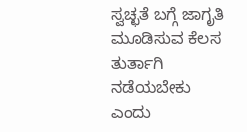ಸ್ವಚ್ಛತೆ ಬಗ್ಗೆ ಜಾಗೃತಿ ಮೂಡಿಸುವ ಕೆಲಸ ತುರ್ತಾಗಿ ನಡೆಯಬೇಕು ಎಂದು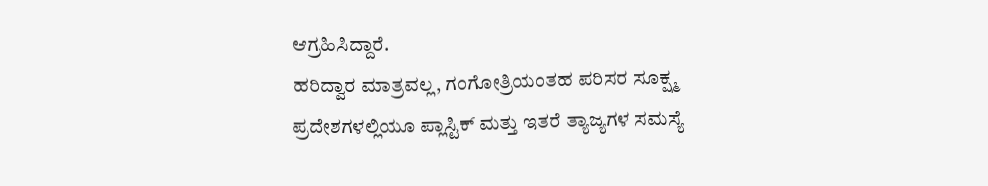ಆಗ್ರಹಿಸಿದ್ದಾರೆ.
ಹರಿದ್ವಾರ ಮಾತ್ರವಲ್ಲ, ಗಂಗೋತ್ರಿಯಂತಹ ಪರಿಸರ ಸೂಕ್ಷ್ಮ ಪ್ರದೇಶಗಳಲ್ಲಿಯೂ ಪ್ಲಾಸ್ಟಿಕ್ ಮತ್ತು ಇತರೆ ತ್ಯಾಜ್ಯಗಳ ಸಮಸ್ಯೆ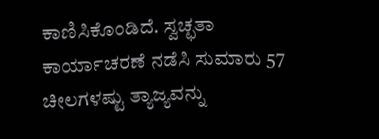ಕಾಣಿಸಿಕೊಂಡಿದೆ. ಸ್ವಚ್ಛತಾ ಕಾರ್ಯಾಚರಣೆ ನಡೆಸಿ ಸುಮಾರು 57 ಚೀಲಗಳಷ್ಟು ತ್ಯಾಜ್ಯವನ್ನು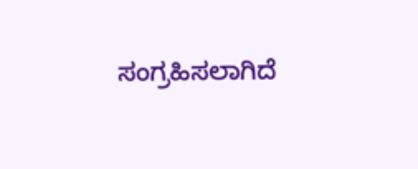ಸಂಗ್ರಹಿಸಲಾಗಿದೆ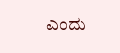ಎಂದು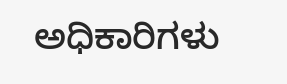ಅಧಿಕಾರಿಗಳು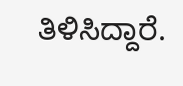ತಿಳಿಸಿದ್ದಾರೆ.